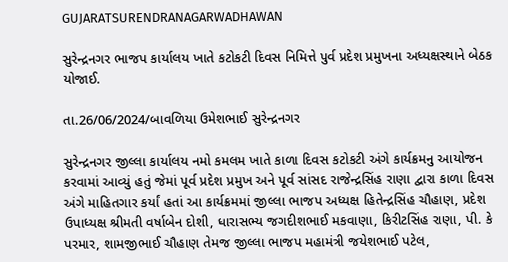GUJARATSURENDRANAGARWADHAWAN

સુરેન્દ્રનગર ભાજપ કાર્યાલય ખાતે કટોકટી દિવસ નિમિત્તે પુર્વ પ્રદેશ પ્રમુખના અધ્યક્ષસ્થાને બેઠક યોજાઈ.

તા.26/06/2024/બાવળિયા ઉમેશભાઈ સુરેન્દ્રનગર

સુરેન્દ્રનગર જીલ્લા કાર્યાલય નમો કમલમ ખાતે કાળા દિવસ કટોકટી અંગે કાર્યક્રમનુ આયોજન કરવામાં આવ્યું હતું જેમાં પૂર્વ પ્રદેશ પ્રમુખ અને પૂર્વ સાંસદ રાજેન્દ્રસિંહ રાણા દ્વારા કાળા દિવસ અંગે માહિતગાર કર્યાં હતાં આ કાર્યક્રમમાં જીલ્લા ભાજપ અધ્યક્ષ હિતેન્દ્રસિંહ ચૌહાણ, પ્રદેશ ઉપાધ્યક્ષ શ્રીમતી વર્ષાબેન દોશી, ધારાસભ્ય જગદીશભાઈ મકવાણા, કિરીટસિંહ રાણા, પી. કે પરમાર, શામજીભાઈ ચૌહાણ તેમજ જીલ્લા ભાજપ મહામંત્રી જયેશભાઈ પટેલ,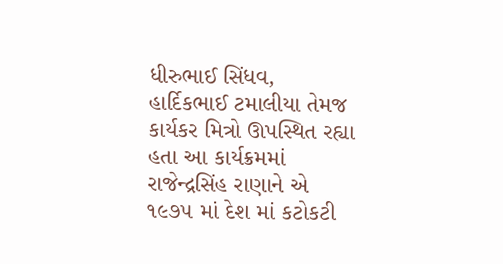ધીરુભાઈ સિંધવ, હાર્દિકભાઈ ટમાલીયા તેમજ કાર્યકર મિત્રો ઊપસ્થિત રહ્યા હતા આ કાર્યક્રમમાં રાજેન્દ્રસિંહ રાણાને એ ૧૯૭૫ માં દેશ માં કટોકટી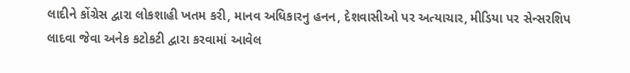લાદીને કોંગ્રેસ દ્વારા લોકશાહી ખતમ કરી, માનવ અધિકારનુ હનન, દેશવાસીઓ પર અત્યાચાર, મીડિયા પર સેન્સરશિપ લાદવા જેવા અનેક કટોકટી દ્વારા કરવામાં આવેલ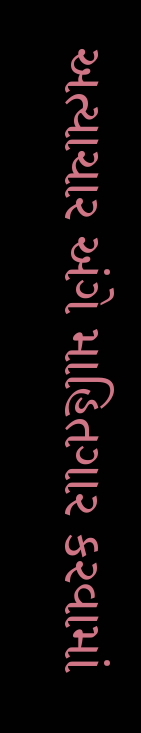અત્યાચાર અંગે માહિતગાર કરવામાં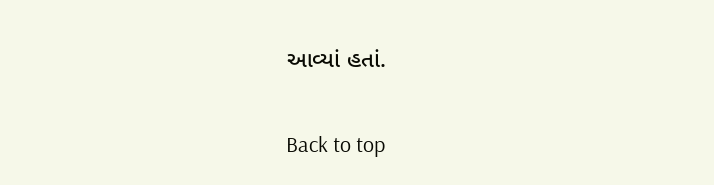આવ્યાં હતાં.

Back to top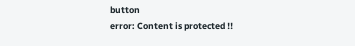button
error: Content is protected !!